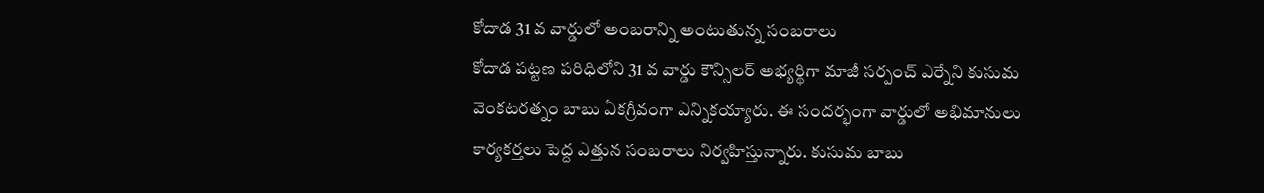కోదాడ 31 వ వార్డులో అంబరాన్ని అంటుతున్న సంబరాలు
కోదాడ పట్టణ పరిధిలోని 31 వ వార్డు కౌన్సిలర్ అభ్యర్థిగా మాజీ సర్పంచ్ ఎర్నేని కుసుమ వెంకటరత్నం బాబు ఏకగ్రీవంగా ఎన్నికయ్యారు. ఈ సందర్భంగా వార్డులో అభిమానులు కార్యకర్తలు పెద్ద ఎత్తున సంబరాలు నిర్వహిస్తున్నారు. కుసుమ బాబు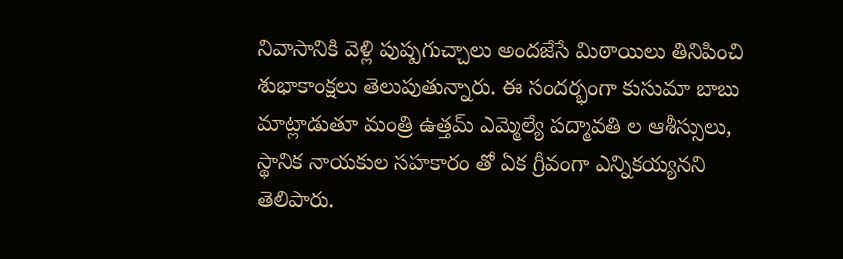నివాసానికి వెళ్లి పుష్పగుచ్చాలు అందజేసే మిఠాయిలు తినిపించి శుభాకాంక్షలు తెలుపుతున్నారు. ఈ సందర్భంగా కుసుమా బాబు మాట్లాడుతూ మంత్రి ఉత్తమ్ ఎమ్మెల్యే పద్మావతి ల ఆశీస్సులు, స్థానిక నాయకుల సహకారం తో ఏక గ్రీవంగా ఎన్నికయ్యనని తెలిపారు.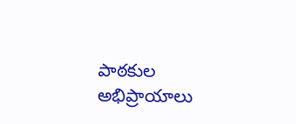పాఠకుల అభిప్రాయాలు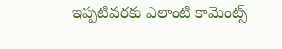ఇప్పటివరకు ఎలాంటి కామెంట్స్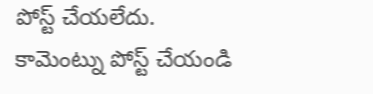పోస్ట్ చేయలేదు.
కామెంట్ను పోస్ట్ చేయండి